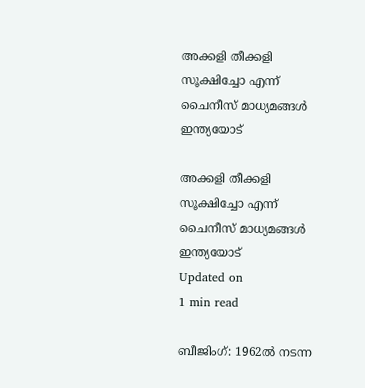അക്കളി തീക്കളി സൂക്ഷിച്ചോ എന്ന് ചൈനീസ് മാധ്യമങ്ങള്‍ ഇന്ത്യയോട്

അക്കളി തീക്കളി സൂക്ഷിച്ചോ എന്ന് ചൈനീസ് മാധ്യമങ്ങള്‍ ഇന്ത്യയോട്
Updated on
1 min read

ബീജിംഗ്: 1962ല്‍ നടന്ന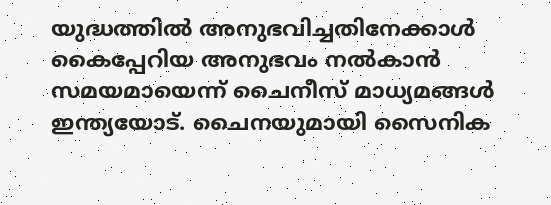യുദ്ധത്തില്‍ അനുഭവിച്ചതിനേക്കാള്‍ കൈപ്പേറിയ അനുഭവം നല്‍കാന്‍ സമയമായെന്ന് ചൈനീസ് മാധ്യമങ്ങള്‍ ഇന്ത്യയോട്. ചൈനയുമായി സൈനിക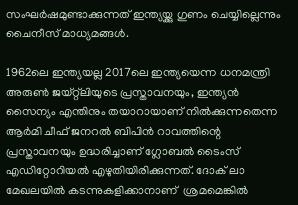സംഘര്‍ഷമുണ്ടാക്കുന്നത് ഇന്ത്യയ്ക്കു ഗുണം ചെയ്യില്ലെന്നും ചൈനീസ് മാധ്യമങ്ങള്‍.

1962ലെ ഇന്ത്യയല്ല 2017ലെ ഇന്ത്യയെന്ന ധനമന്ത്രി അരുണ്‍ ജയ്റ്റ്‌ലിയുടെ പ്രസ്താവനയും, ഇന്ത്യന്‍ സൈന്യം എന്തിനും തയാറായാണ് നില്‍ക്കുന്നതെന്ന ആര്‍മി ചീഫ് ജനറല്‍ ബിപിന്‍ റാവത്തിന്റെ പ്രസ്താവനയും ഉദ്ധരിച്ചാണ് ഗ്ലോബല്‍ ടൈംസ് എഡിറ്റോറിയല്‍ എഴുതിയിരിക്കുന്നത്. ദോക് ലാ മേഖലയില്‍ കടന്നുകളിക്കാനാണ്  ശ്രമമെങ്കില്‍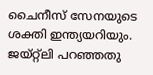ചൈനീസ് സേനയുടെ ശക്തി ഇന്ത്യയറിയും. ജയ്റ്റ്‌ലി പറഞ്ഞതു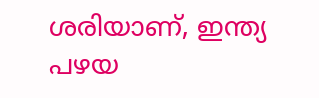ശരിയാണ്, ഇന്ത്യ പഴയ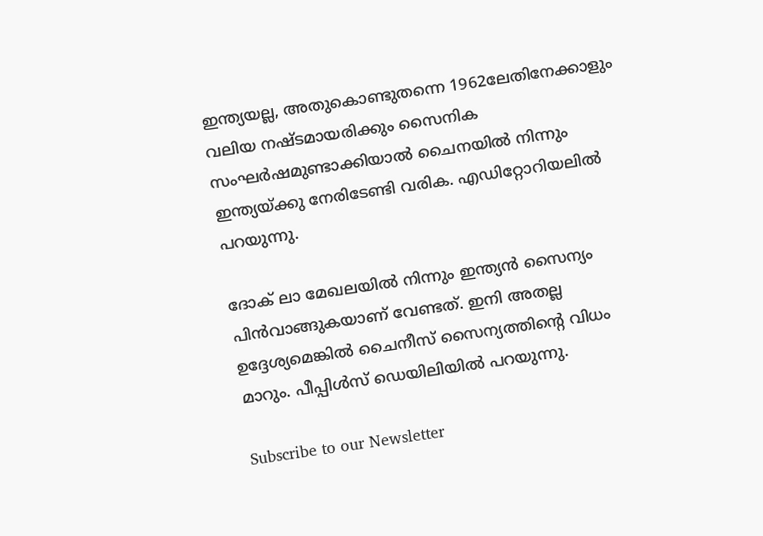ഇന്ത്യയല്ല, അതുകൊണ്ടുതന്നെ 1962ലേതിനേക്കാളും വലിയ നഷ്ടമായരിക്കും സൈനിക സംഘര്‍ഷമുണ്ടാക്കിയാല്‍ ചൈനയില്‍ നിന്നും ഇന്ത്യയ്ക്കു നേരിടേണ്ടി വരിക. എഡിറ്റോറിയലില്‍ പറയുന്നു.

ദോക് ലാ മേഖലയില്‍ നിന്നും ഇന്ത്യന്‍ സൈന്യം പിന്‍വാങ്ങുകയാണ് വേണ്ടത്. ഇനി അതല്ല ഉദ്ദേശ്യമെങ്കില്‍ ചൈനീസ് സൈന്യത്തിന്റെ വിധം മാറും. പീപ്പിള്‍സ് ഡെയിലിയില്‍ പറയുന്നു.

Subscribe to our Newsletter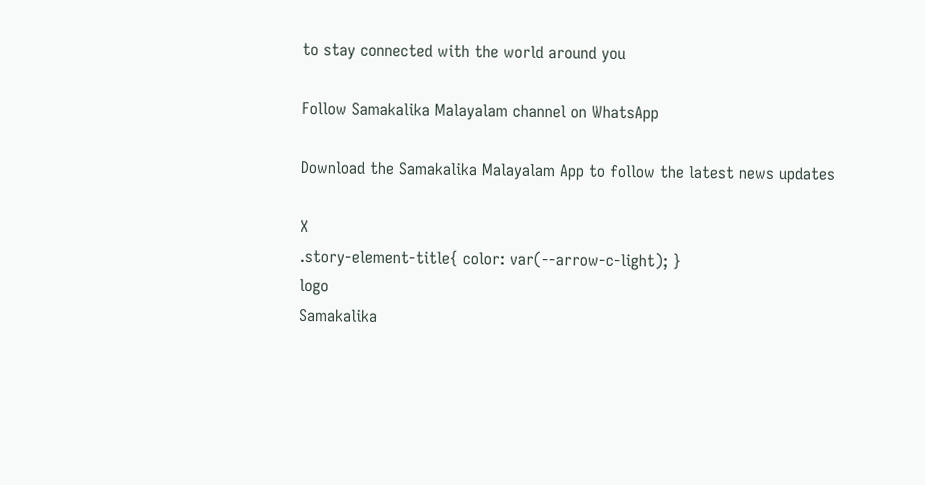to stay connected with the world around you

Follow Samakalika Malayalam channel on WhatsApp

Download the Samakalika Malayalam App to follow the latest news updates

X
.story-element-title{ color: var(--arrow-c-light); }
logo
Samakalika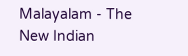Malayalam - The New Indian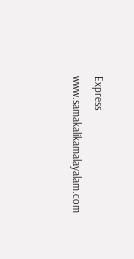Express
www.samakalikamalayalam.com